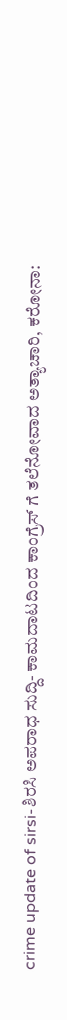crime update of sirsi-ಶಿರಸಿ ಅಪರಾಧ ಸುದ್ದಿ- ಕಾಮದಾಟದಿಂದ ಕಾಂಗ್ರೆಸ್ ಗೆ ತಲೆನೋವಾದ ಅತ್ಯಾಚಾರಿ, ಕರೋನಾ: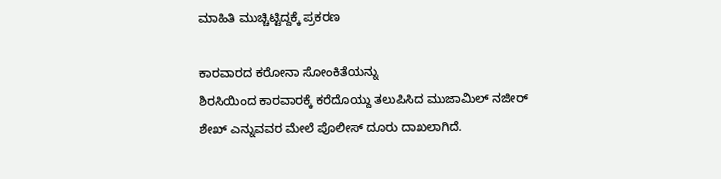ಮಾಹಿತಿ ಮುಚ್ಚಿಟ್ಟಿದ್ದಕ್ಕೆ ಪ್ರಕರಣ

ಕಾರವಾರದ ಕರೋನಾ ಸೋಂಕಿತೆಯನ್ನು
ಶಿರಸಿಯಿಂದ ಕಾರವಾರಕ್ಕೆ ಕರೆದೊಯ್ದು ತಲುಪಿಸಿದ ಮುಜಾಮಿಲ್ ನಜೀರ್ ಶೇಖ್ ಎನ್ನುವವರ ಮೇಲೆ ಪೊಲೀಸ್ ದೂರು ದಾಖಲಾಗಿದೆ.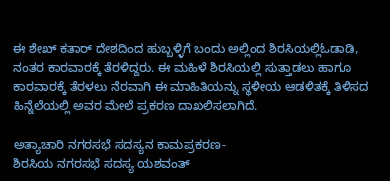ಈ ಶೇಖ್ ಕತಾರ್ ದೇಶದಿಂದ ಹುಬ್ಬಳ್ಳಿಗೆ ಬಂದು ಅಲ್ಲಿಂದ ಶಿರಸಿಯಲ್ಲಿಓಡಾಡಿ, ನಂತರ ಕಾರವಾರಕ್ಕೆ ತೆರಳಿದ್ದರು. ಈ ಮಹಿಳೆ ಶಿರಸಿಯಲ್ಲಿ ಸುತ್ತಾಡಲು ಹಾಗೂ ಕಾರವಾರಕ್ಕೆ ತೆರಳಲು ನೆರವಾಗಿ ಈ ಮಾಹಿತಿಯನ್ನು ಸ್ಥಳೀಯ ಆಡಳಿತಕ್ಕೆ ತಿಳಿಸದ ಹಿನ್ನೆಲೆಯಲ್ಲಿ ಅವರ ಮೇಲೆ ಪ್ರಕರಣ ದಾಖಲಿಸಲಾಗಿದೆ.

ಅತ್ಯಾಚಾರಿ ನಗರಸಭೆ ಸದಸ್ಯನ ಕಾಮಪ್ರಕರಣ-
ಶಿರಸಿಯ ನಗರಸಭೆ ಸದಸ್ಯ ಯಶವಂತ್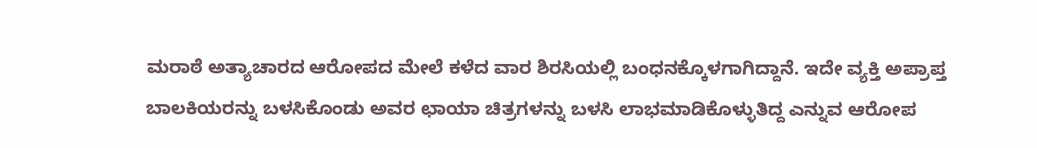ಮರಾಠೆ ಅತ್ಯಾಚಾರದ ಆರೋಪದ ಮೇಲೆ ಕಳೆದ ವಾರ ಶಿರಸಿಯಲ್ಲಿ ಬಂಧನಕ್ಕೊಳಗಾಗಿದ್ದಾನೆ. ಇದೇ ವ್ಯಕ್ತಿ ಅಪ್ರಾಪ್ತ ಬಾಲಕಿಯರನ್ನು ಬಳಸಿಕೊಂಡು ಅವರ ಛಾಯಾ ಚಿತ್ರಗಳನ್ನು ಬಳಸಿ ಲಾಭಮಾಡಿಕೊಳ್ಳುತಿದ್ದ ಎನ್ನುವ ಆರೋಪ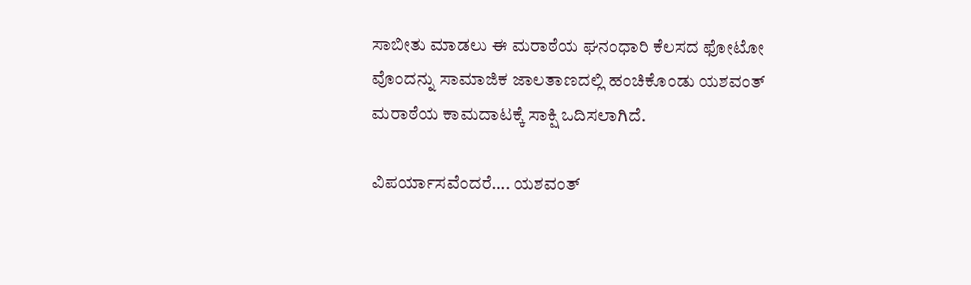ಸಾಬೀತು ಮಾಡಲು ಈ ಮರಾಠೆಯ ಘನಂಧಾರಿ ಕೆಲಸದ ಫೋಟೋ ವೊಂದನ್ನು ಸಾಮಾಜಿಕ ಜಾಲತಾಣದಲ್ಲಿ ಹಂಚಿಕೊಂಡು ಯಶವಂತ್ ಮರಾಠೆಯ ಕಾಮದಾಟಕ್ಕೆ ಸಾಕ್ಷಿ ಒದಿಸಲಾಗಿದೆ.

ವಿಪರ್ಯಾಸವೆಂದರೆ…. ಯಶವಂತ್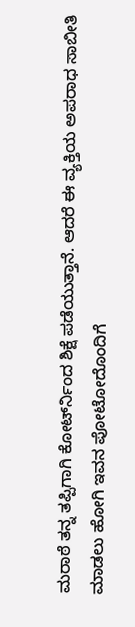ಮರಾಠೆ ತನ್ನ ತಪ್ಪಿಗಾಗಿ ಕೋರ್ಟ್‍ನಿಂದ ಶಿಕ್ಷೆ ಪಡೆಯುತ್ತಾನೆ. ಆದರೆ ಈ ವ್ಯಕ್ತಿಯ ಅಪರಾಧ ಸಾಬೀತಿ ಮಾಡಲು ಹೋಗಿ ಇವನ ಪೋಟೋದೊಂದಿಗೆ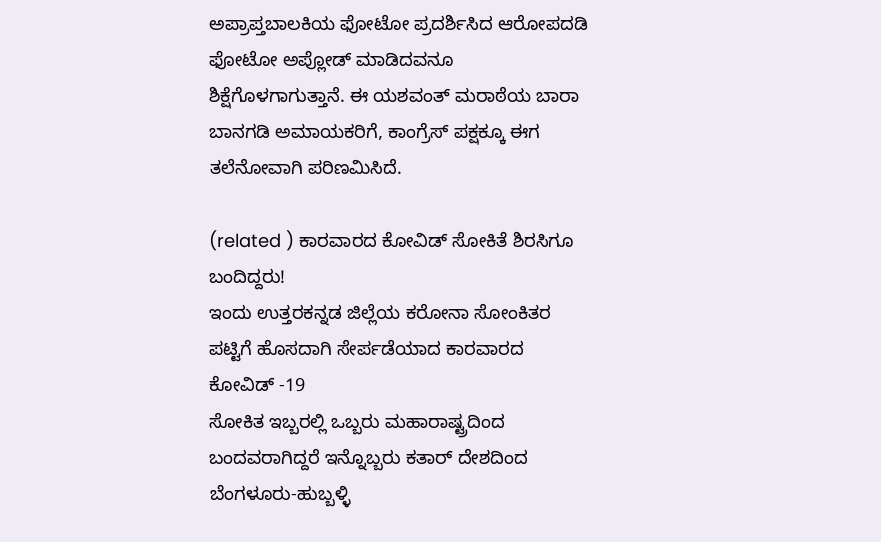ಅಪ್ರಾಪ್ತಬಾಲಕಿಯ ಫೋಟೋ ಪ್ರದರ್ಶಿಸಿದ ಆರೋಪದಡಿ ಫೋಟೋ ಅಪ್ಲೋಡ್ ಮಾಡಿದವನೂ ಶಿಕ್ಷೆಗೊಳಗಾಗುತ್ತಾನೆ. ಈ ಯಶವಂತ್ ಮರಾಠೆಯ ಬಾರಾ ಬಾನಗಡಿ ಅಮಾಯಕರಿಗೆ, ಕಾಂಗ್ರೆಸ್ ಪಕ್ಷಕ್ಕೂ ಈಗ ತಲೆನೋವಾಗಿ ಪರಿಣಮಿಸಿದೆ.

(related ) ಕಾರವಾರದ ಕೋವಿಡ್ ಸೋಕಿತೆ ಶಿರಸಿಗೂ ಬಂದಿದ್ದರು!
ಇಂದು ಉತ್ತರಕನ್ನಡ ಜಿಲ್ಲೆಯ ಕರೋನಾ ಸೋಂಕಿತರ ಪಟ್ಟಿಗೆ ಹೊಸದಾಗಿ ಸೇರ್ಪಡೆಯಾದ ಕಾರವಾರದ ಕೋವಿಡ್ -19
ಸೋಕಿತ ಇಬ್ಬರಲ್ಲಿ ಒಬ್ಬರು ಮಹಾರಾಷ್ಟ್ರದಿಂದ ಬಂದವರಾಗಿದ್ದರೆ ಇನ್ನೊಬ್ಬರು ಕತಾರ್ ದೇಶದಿಂದ ಬೆಂಗಳೂರು-ಹುಬ್ಬಳ್ಳಿ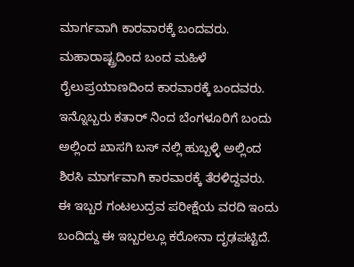ಮಾರ್ಗವಾಗಿ ಕಾರವಾರಕ್ಕೆ ಬಂದವರು. ಮಹಾರಾಷ್ಟ್ರದಿಂದ ಬಂದ ಮಹಿಳೆ ರೈಲುಪ್ರಯಾಣದಿಂದ ಕಾರವಾರಕ್ಕೆ ಬಂದವರು. ಇನ್ನೊಬ್ಬರು ಕತಾರ್ ನಿಂದ ಬೆಂಗಳೂರಿಗೆ ಬಂದು ಅಲ್ಲಿಂದ ಖಾಸಗಿ ಬಸ್ ನಲ್ಲಿ ಹುಬ್ಬಳ್ಳಿ ಅಲ್ಲಿಂದ ಶಿರಸಿ ಮಾರ್ಗವಾಗಿ ಕಾರವಾರಕ್ಕೆ ತೆರಳಿದ್ದವರು. ಈ ಇಬ್ಬರ ಗಂಟಲುದ್ರವ ಪರೀಕ್ಷೆಯ ವರದಿ ಇಂದು ಬಂದಿದ್ದು ಈ ಇಬ್ಬರಲ್ಲೂ ಕರೋನಾ ದೃಢಪಟ್ಟಿದೆ.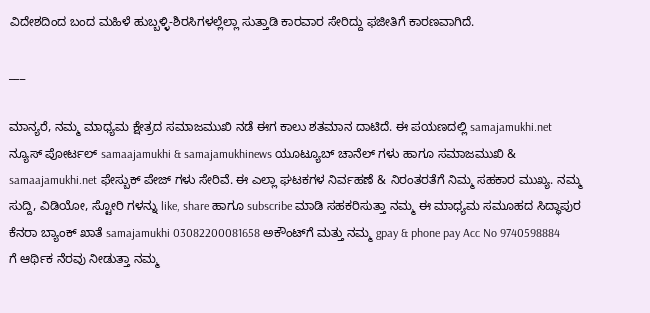ವಿದೇಶದಿಂದ ಬಂದ ಮಹಿಳೆ ಹುಬ್ಬಳ್ಳಿ-ಶಿರಸಿಗಳಲ್ಲೆಲ್ಲಾ ಸುತ್ತಾಡಿ ಕಾರವಾರ ಸೇರಿದ್ದು ಫಜೀತಿಗೆ ಕಾರಣವಾಗಿದೆ.

___

ಮಾನ್ಯರೆ, ನಮ್ಮ ಮಾಧ್ಯಮ ಕ್ಷೇತ್ರದ ಸಮಾಜಮುಖಿ ನಡೆ ಈಗ ಕಾಲು ಶತಮಾನ ದಾಟಿದೆ. ಈ ಪಯಣದಲ್ಲಿ samajamukhi.net ನ್ಯೂಸ್ ಪೋರ್ಟಲ್ samaajamukhi & samajamukhinews ಯೂಟ್ಯೂಬ್ ಚಾನೆಲ್ ಗಳು ಹಾಗೂ ಸಮಾಜಮುಖಿ & samaajamukhi.net ಫೇಸ್ಬುಕ್ ಪೇಜ್ ಗಳು ಸೇರಿವೆ. ಈ ಎಲ್ಲಾ ಘಟಕಗಳ ನಿರ್ವಹಣೆ & ನಿರಂತರತೆಗೆ ನಿಮ್ಮ ಸಹಕಾರ ಮುಖ್ಯ. ನಮ್ಮ ಸುದ್ದಿ, ವಿಡಿಯೋ, ಸ್ಟೋರಿ ಗಳನ್ನು like, share ಹಾಗೂ subscribe ಮಾಡಿ ಸಹಕರಿಸುತ್ತಾ ನಮ್ಮ ಈ ಮಾಧ್ಯಮ ಸಮೂಹದ ಸಿದ್ಧಾಪುರ ಕೆನರಾ ಬ್ಯಾಂಕ್ ಖಾತೆ samajamukhi 03082200081658 ಅಕೌಂಟ್‌ಗೆ ಮತ್ತು ನಮ್ಮ gpay & phone pay Acc No 9740598884 ಗೆ ಆರ್ಥಿಕ ನೆರವು ನೀಡುತ್ತಾ ನಮ್ಮ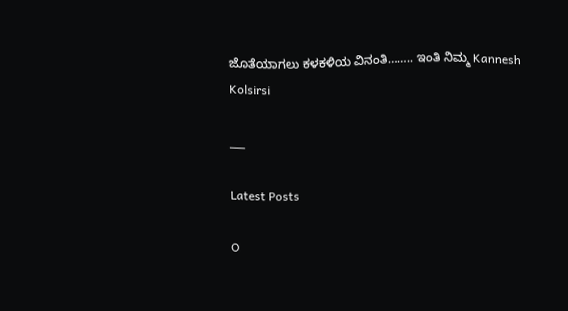ಜೊತೆಯಾಗಲು ಕಳಕಳಿಯ ವಿನಂತಿ…….. ಇಂತಿ ನಿಮ್ಮ Kannesh Kolsirsi

___

Latest Posts

O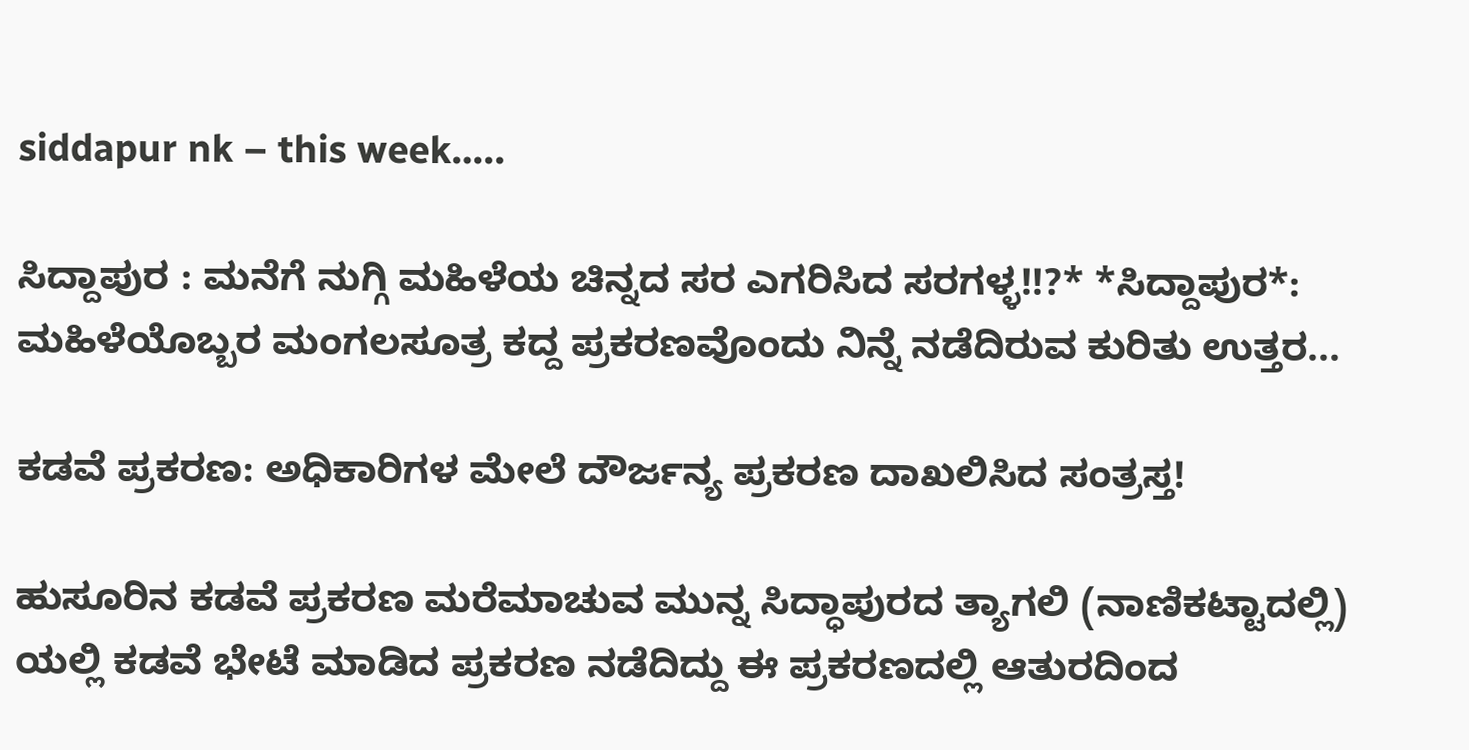siddapur nk – this week…..

ಸಿದ್ದಾಪುರ : ಮನೆಗೆ ನುಗ್ಗಿ ಮಹಿಳೆಯ ಚಿನ್ನದ ಸರ ಎಗರಿಸಿದ ಸರಗಳ್ಳ!!?* *ಸಿದ್ದಾಪುರ*: ಮಹಿಳೆಯೊಬ್ಬರ ಮಂಗಲಸೂತ್ರ ಕದ್ದ ಪ್ರಕರಣವೊಂದು ನಿನ್ನೆ ನಡೆದಿರುವ ಕುರಿತು ಉತ್ತರ...

ಕಡವೆ ಪ್ರಕರಣ: ಅಧಿಕಾರಿಗಳ ಮೇಲೆ ದೌರ್ಜನ್ಯ ಪ್ರಕರಣ ದಾಖಲಿಸಿದ ಸಂತ್ರಸ್ತ!

ಹುಸೂರಿನ ಕಡವೆ ಪ್ರಕರಣ ಮರೆಮಾಚುವ ಮುನ್ನ ಸಿದ್ಧಾಪುರದ ತ್ಯಾಗಲಿ (ನಾಣಿಕಟ್ಟಾದಲ್ಲಿ)  ಯಲ್ಲಿ ಕಡವೆ ಭೇಟೆ ಮಾಡಿದ ಪ್ರಕರಣ ನಡೆದಿದ್ದು ಈ ಪ್ರಕರಣದಲ್ಲಿ ಆತುರದಿಂದ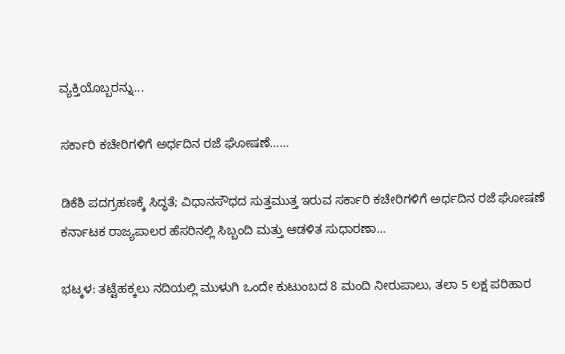ವ್ಯಕ್ತಿಯೊಬ್ಬರನ್ನು...

ಸರ್ಕಾರಿ ಕಚೇರಿಗಳಿಗೆ ಅರ್ಧದಿನ ರಜೆ ಘೋಷಣೆ……

ಡಿಕೆಶಿ ಪದಗ್ರಹಣಕ್ಕೆ ಸಿದ್ಧತೆ; ವಿಧಾನಸೌಧದ ಸುತ್ತಮುತ್ತ ಇರುವ ಸರ್ಕಾರಿ ಕಚೇರಿಗಳಿಗೆ ಅರ್ಧದಿನ ರಜೆ ಘೋಷಣೆ ಕರ್ನಾಟಕ ರಾಜ್ಯಪಾಲರ ಹೆಸರಿನಲ್ಲಿ ಸಿಬ್ಬಂದಿ ಮತ್ತು ಆಡಳಿತ ಸುಧಾರಣಾ...

ಭಟ್ಕಳ: ತಟ್ಟೆಹಕ್ಕಲು ನದಿಯಲ್ಲಿ ಮುಳುಗಿ ಒಂದೇ ಕುಟುಂಬದ 8 ಮಂದಿ ನೀರುಪಾಲು, ತಲಾ 5 ಲಕ್ಷ ಪರಿಹಾರ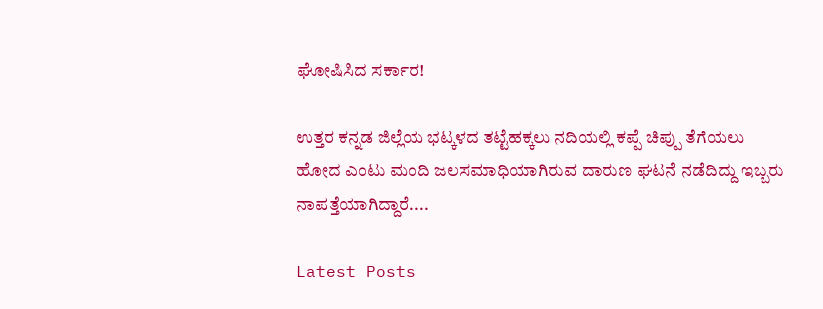ಘೋಷಿಸಿದ ಸರ್ಕಾರ!

ಉತ್ತರ ಕನ್ನಡ ಜಿಲ್ಲೆಯ ಭಟ್ಕಳದ ತಟ್ಟೆಹಕ್ಕಲು ನದಿಯಲ್ಲಿ ಕಪ್ಪೆ ಚಿಪ್ಪು ತೆಗೆಯಲು ಹೋದ ಎಂಟು ಮಂದಿ ಜಲಸಮಾಧಿಯಾಗಿರುವ ದಾರುಣ ಘಟನೆ ನಡೆದಿದ್ದು ಇಬ್ಬರು ನಾಪತ್ತೆಯಾಗಿದ್ದಾರೆ....

Latest Posts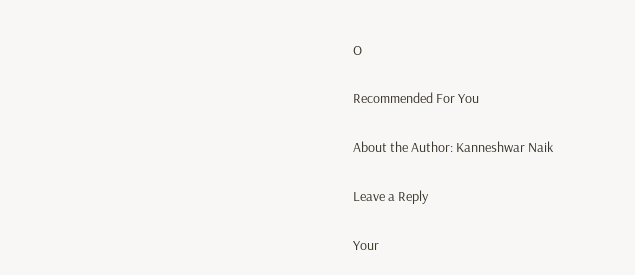O

Recommended For You

About the Author: Kanneshwar Naik

Leave a Reply

Your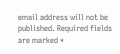email address will not be published. Required fields are marked *